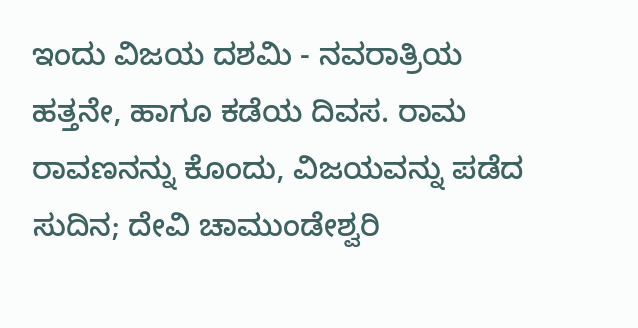ಇಂದು ವಿಜಯ ದಶಮಿ - ನವರಾತ್ರಿಯ ಹತ್ತನೇ, ಹಾಗೂ ಕಡೆಯ ದಿವಸ. ರಾಮ ರಾವಣನನ್ನು ಕೊಂದು, ವಿಜಯವನ್ನು ಪಡೆದ ಸುದಿನ; ದೇವಿ ಚಾಮುಂಡೇಶ್ವರಿ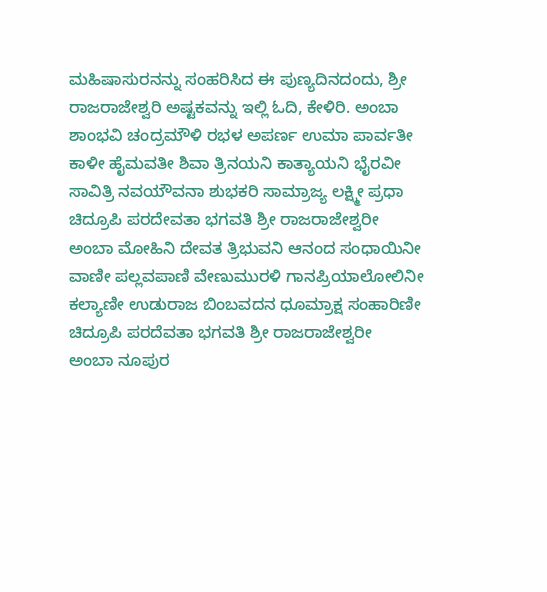ಮಹಿಷಾಸುರನನ್ನು ಸಂಹರಿಸಿದ ಈ ಪುಣ್ಯದಿನದಂದು, ಶ್ರೀ ರಾಜರಾಜೇಶ್ವರಿ ಅಷ್ಟಕವನ್ನು ಇಲ್ಲಿ ಓದಿ, ಕೇಳಿರಿ. ಅಂಬಾ ಶಾಂಭವಿ ಚಂದ್ರಮೌಳಿ ರಭಳ ಅಪರ್ಣ ಉಮಾ ಪಾರ್ವತೀ
ಕಾಳೀ ಹೈಮವತೀ ಶಿವಾ ತ್ರಿನಯನಿ ಕಾತ್ಯಾಯನಿ ಭೈರವೀ
ಸಾವಿತ್ರಿ ನವಯೌವನಾ ಶುಭಕರಿ ಸಾಮ್ರಾಜ್ಯ ಲಕ್ಷ್ಮೀ ಪ್ರಧಾ
ಚಿದ್ರೂಪಿ ಪರದೇವತಾ ಭಗವತಿ ಶ್ರೀ ರಾಜರಾಜೇಶ್ವರೀ
ಅಂಬಾ ಮೋಹಿನಿ ದೇವತ ತ್ರಿಭುವನಿ ಆನಂದ ಸಂಧಾಯಿನೀ
ವಾಣೀ ಪಲ್ಲವಪಾಣಿ ವೇಣುಮುರಳಿ ಗಾನಪ್ರಿಯಾಲೋಲಿನೀ
ಕಲ್ಯಾಣೀ ಉಡುರಾಜ ಬಿಂಬವದನ ಧೂಮ್ರಾಕ್ಷ ಸಂಹಾರಿಣೀ
ಚಿದ್ರೂಪಿ ಪರದೆವತಾ ಭಗವತಿ ಶ್ರೀ ರಾಜರಾಜೇಶ್ವರೀ
ಅಂಬಾ ನೂಪುರ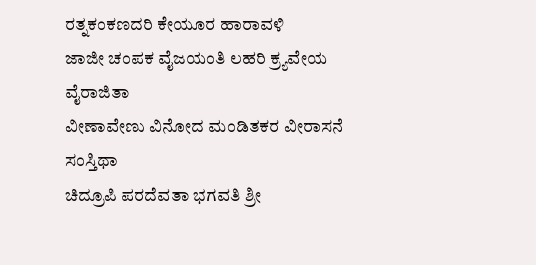ರತ್ನಕಂಕಣದರಿ ಕೇಯೂರ ಹಾರಾವಳಿ
ಜಾಜೀ ಚಂಪಕ ವೈಜಯಂತಿ ಲಹರಿ ಕ್ರ್ಯವೇಯ ವೈರಾಜಿತಾ
ವೀಣಾವೇಣು ವಿನೋದ ಮಂಡಿತಕರ ವೀರಾಸನೆ ಸಂಸ್ತಿಥಾ
ಚಿದ್ರೂಪಿ ಪರದೆವತಾ ಭಗವತಿ ಶ್ರೀ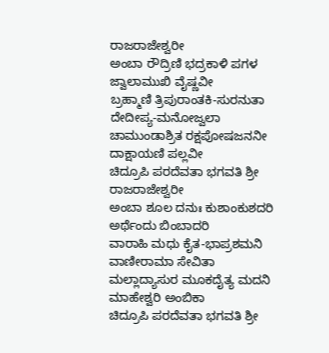ರಾಜರಾಜೇಶ್ವರೀ
ಅಂಬಾ ರೌದ್ರಿಣಿ ಭದ್ರಕಾಳಿ ಪಗಳ ಜ್ವಾಲಾಮುಖಿ ವೈಷ್ಣವೀ
ಬ್ರಹ್ಮಾಣಿ ತ್ರಿಪುರಾಂತಕಿ-ಸುರನುತಾ ದೇದೀಪ್ಯ-ಮನೋಜ್ವಲಾ
ಚಾಮುಂಡಾಶ್ರಿತ ರಕ್ಷಪೋಷಜನನೀ ದಾಕ್ಷಾಯಣಿ ಪಲ್ಲವೀ
ಚಿದ್ರೂಪಿ ಪರದೆವತಾ ಭಗವತಿ ಶ್ರೀ ರಾಜರಾಜೇಶ್ವರೀ
ಅಂಬಾ ಶೂಲ ದನುಃ ಕುಶಾಂಕುಶದರಿ ಅರ್ಥೆಂದು ಬಿಂಬಾದರಿ
ವಾರಾಹಿ ಮಧು ಕೈತ-ಭಾಪ್ರಶಮನಿ ವಾಣೀರಾಮಾ ಸೇವಿತಾ
ಮಲ್ಲಾದ್ಯಾಸುರ ಮೂಕದೈತ್ಯ ಮದನಿ ಮಾಹೇಶ್ವರಿ ಅಂಬಿಕಾ
ಚಿದ್ರೂಪಿ ಪರದೆವತಾ ಭಗವತಿ ಶ್ರೀ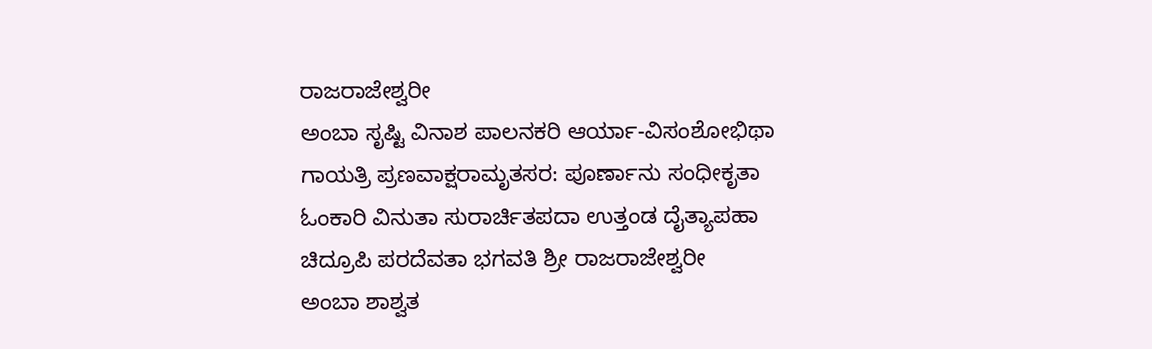ರಾಜರಾಜೇಶ್ವರೀ
ಅಂಬಾ ಸೃಷ್ಟಿ ವಿನಾಶ ಪಾಲನಕರಿ ಆರ್ಯಾ-ವಿಸಂಶೋಭಿಥಾ
ಗಾಯತ್ರಿ ಪ್ರಣವಾಕ್ಷರಾಮೃತಸರ: ಪೂರ್ಣಾನು ಸಂಧೀಕೃತಾ
ಓಂಕಾರಿ ವಿನುತಾ ಸುರಾರ್ಚಿತಪದಾ ಉತ್ತಂಡ ದೈತ್ಯಾಪಹಾ
ಚಿದ್ರೂಪಿ ಪರದೆವತಾ ಭಗವತಿ ಶ್ರೀ ರಾಜರಾಜೇಶ್ವರೀ
ಅಂಬಾ ಶಾಶ್ವತ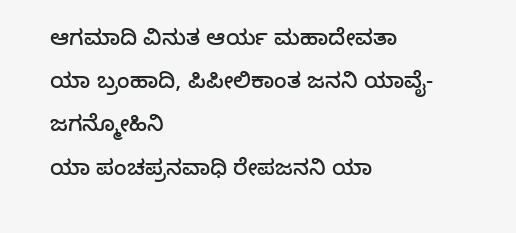ಆಗಮಾದಿ ವಿನುತ ಆರ್ಯ ಮಹಾದೇವತಾ
ಯಾ ಬ್ರಂಹಾದಿ, ಪಿಪೀಲಿಕಾಂತ ಜನನಿ ಯಾವೈ-ಜಗನ್ಮೋಹಿನಿ
ಯಾ ಪಂಚಪ್ರನವಾಧಿ ರೇಪಜನನಿ ಯಾ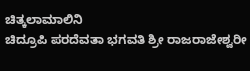ಚಿತ್ಕಲಾಮಾಲಿನಿ
ಚಿದ್ರೂಪಿ ಪರದೆವತಾ ಭಗವತಿ ಶ್ರೀ ರಾಜರಾಜೇಶ್ವರೀ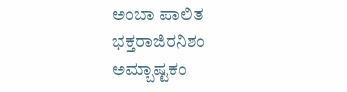ಅಂಬಾ ಪಾಲಿತ ಭಕ್ತರಾಜಿರನಿಶಂ ಅಮ್ಬಾಷ್ಟಕಂ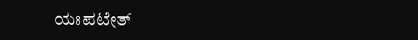ಯಃಪಟೇತ್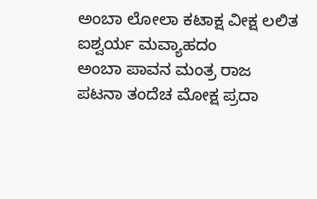ಅಂಬಾ ಲೋಲಾ ಕಟಾಕ್ಷ ವೀಕ್ಷ ಲಲಿತ ಐಶ್ವರ್ಯ ಮವ್ಯಾಹದಂ
ಅಂಬಾ ಪಾವನ ಮಂತ್ರ ರಾಜ ಪಟನಾ ತಂದೆಚ ಮೋಕ್ಷ ಪ್ರದಾ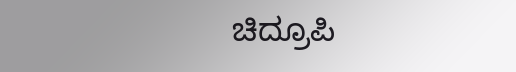ಚಿದ್ರೂಪಿ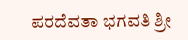ಪರದೆವತಾ ಭಗವತಿ ಶ್ರೀ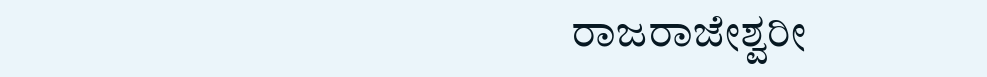ರಾಜರಾಜೇಶ್ವರೀ